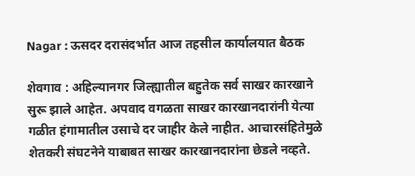Nagar : ऊसदर दरासंदर्भात आज तहसील कार्यालयात बैठक

शेवगाव : अहिल्यानगर जिल्ह्यातील बहुतेक सर्व साखर कारखाने सुरू झाले आहेत. अपवाद वगळता साखर कारखानदारांनी येत्या गळीत हंगामातील उसाचे दर जाहीर केले नाहीत. आचारसंहितेमुळे शेतकरी संघटनेने याबाबत साखर कारखानदारांना छेडले नव्हते.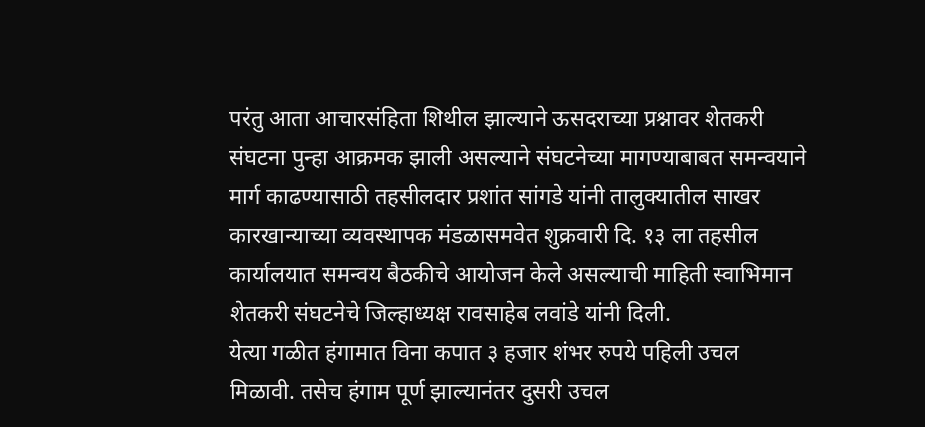परंतु आता आचारसंहिता शिथील झाल्याने ऊसदराच्या प्रश्नावर शेतकरी संघटना पुन्हा आक्रमक झाली असल्याने संघटनेच्या मागण्याबाबत समन्वयाने मार्ग काढण्यासाठी तहसीलदार प्रशांत सांगडे यांनी तालुक्यातील साखर कारखान्याच्या व्यवस्थापक मंडळासमवेत शुक्रवारी दि. १३ ला तहसील कार्यालयात समन्वय बैठकीचे आयोजन केले असल्याची माहिती स्वाभिमान शेतकरी संघटनेचे जिल्हाध्यक्ष रावसाहेब लवांडे यांनी दिली.
येत्या गळीत हंगामात विना कपात ३ हजार शंभर रुपये पहिली उचल मिळावी. तसेच हंगाम पूर्ण झाल्यानंतर दुसरी उचल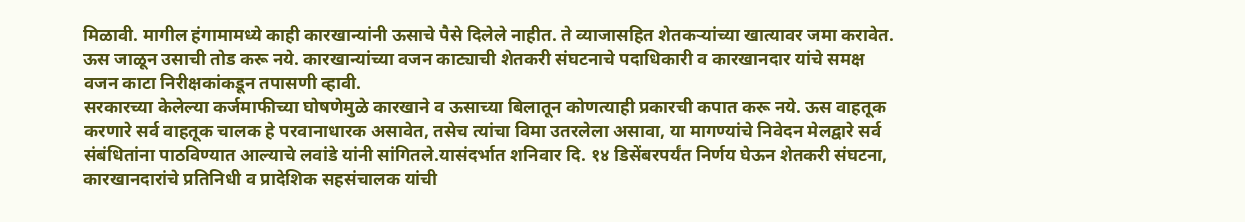मिळावी. मागील हंगामामध्ये काही कारखान्यांनी ऊसाचे पैसे दिलेले नाहीत. ते व्याजासहित शेतकऱ्यांच्या खात्यावर जमा करावेत. ऊस जाळून उसाची तोड करू नये. कारखान्यांच्या वजन काट्याची शेतकरी संघटनाचे पदाधिकारी व कारखानदार यांचे समक्ष वजन काटा निरीक्षकांकडून तपासणी व्हावी.
सरकारच्या केलेल्या कर्जमाफीच्या घोषणेमुळे कारखाने व ऊसाच्या बिलातून कोणत्याही प्रकारची कपात करू नये. ऊस वाहतूक करणारे सर्व वाहतूक चालक हे परवानाधारक असावेत, तसेच त्यांचा विमा उतरलेला असावा, या मागण्यांचे निवेदन मेलद्वारे सर्व संबंधितांना पाठविण्यात आल्याचे लवांडे यांनी सांगितले.यासंदर्भात शनिवार दि. १४ डिसेंबरपर्यंत निर्णय घेऊन शेतकरी संघटना, कारखानदारांचे प्रतिनिधी व प्रादेशिक सहसंचालक यांची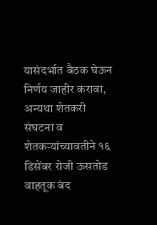यासंदर्भात बैठक घेऊन निर्णय जाहीर करावा, अन्यथा शेतकरी संघटना व शेतकऱ्यांच्यावतीने १६ डिसेंबर रोजी ऊसतोड वाहतूक बंद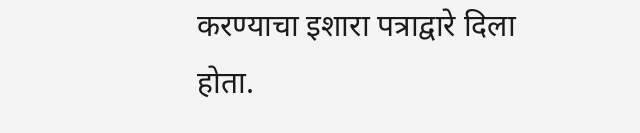करण्याचा इशारा पत्राद्वारे दिला होता.